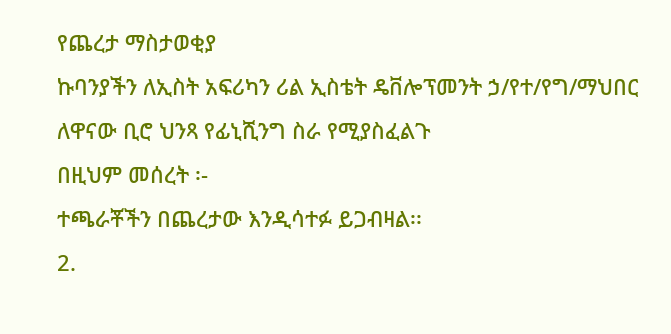የጨረታ ማስታወቂያ
ኩባንያችን ለኢስት አፍሪካን ሪል ኢስቴት ዴቨሎፕመንት ኃ/የተ/የግ/ማህበር ለዋናው ቢሮ ህንጻ የፊኒሺንግ ስራ የሚያስፈልጉ
በዚህም መሰረት ፡-
ተጫራቾችን በጨረታው እንዲሳተፉ ይጋብዛል፡፡
2.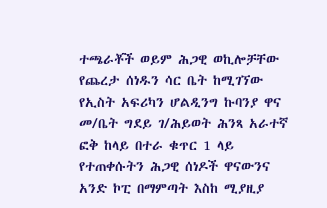ተጫራቾች ወይም ሕጋዊ ወኪሎቻቸው የጨረታ ሰነዱን ሳር ቤት ከሚገኘው የኢስት አፍሪካን ሆልዲንግ ኩባንያ ዋና መ/ቤት ግደይ ገ/ሕይወት ሕንጻ አራተኛ ፎቅ ከላይ በተራ ቁጥር 1 ላይ የተጠቀሱትን ሕጋዊ ሰነዶች ዋናውንና አንድ ኮፒ በማምጣት እስከ ሚያዚያ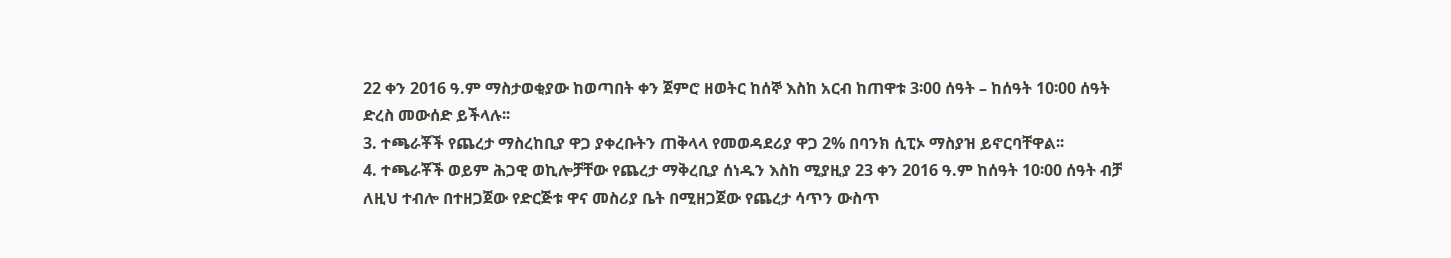22 ቀን 2016 ዓ.ም ማስታወቂያው ከወጣበት ቀን ጀምሮ ዘወትር ከሰኞ እስከ አርብ ከጠዋቱ 3፡00 ሰዓት – ከሰዓት 10፡00 ሰዓት ድረስ መውሰድ ይችላሉ፡፡
3. ተጫራቾች የጨረታ ማስረከቢያ ዋጋ ያቀረቡትን ጠቅላላ የመወዳደሪያ ዋጋ 2% በባንክ ሲፒኦ ማስያዝ ይኖርባቸዋል፡፡
4. ተጫራቾች ወይም ሕጋዊ ወኪሎቻቸው የጨረታ ማቅረቢያ ሰነዱን እስከ ሚያዚያ 23 ቀን 2016 ዓ.ም ከሰዓት 10፡00 ሰዓት ብቻ ለዚህ ተብሎ በተዘጋጀው የድርጅቱ ዋና መስሪያ ቤት በሚዘጋጀው የጨረታ ሳጥን ውስጥ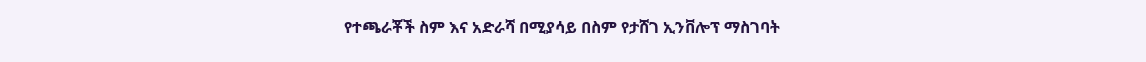የተጫራቾች ስም እና አድራሻ በሚያሳይ በስም የታሸገ ኢንቨሎፕ ማስገባት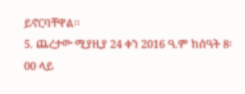ይኖርባቸዋል፡፡
5. ጨረታው ሚያዚያ 24 ቀን 2016 ዓ.ም ከሰዓት 8፡00 ላይ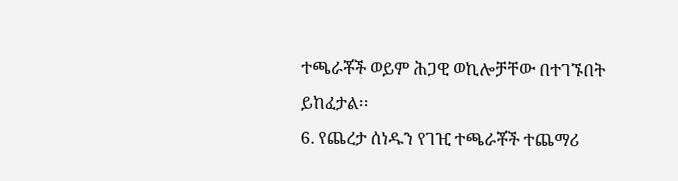ተጫራቾች ወይም ሕጋዊ ወኪሎቻቸው በተገኙበት ይከፈታል፡፡
6. የጨረታ ሰነዱን የገዢ ተጫራቾች ተጨማሪ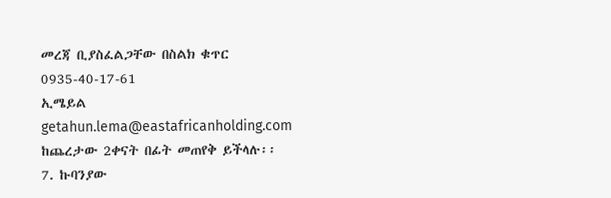መረጃ ቢያስፈልጋቸው በስልክ ቁጥር 0935-40-17-61
ኢሜይል getahun.lema@eastafricanholding.com ከጨረታው 2ቀናት በፊት መጠየቅ ይችላሉ፡፡
7. ኩባንያው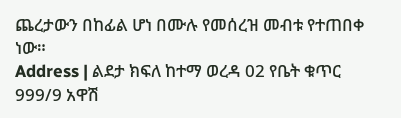ጨረታውን በከፊል ሆነ በሙሉ የመሰረዝ መብቱ የተጠበቀ ነው።
Address | ልደታ ክፍለ ከተማ ወረዳ 02 የቤት ቁጥር 999/9 አዋሽ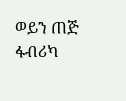ወይን ጠጅ ፋብሪካ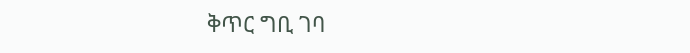ቅጥር ግቢ ገባ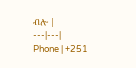ብሎ |
---|---|
Phone | +251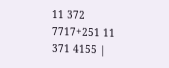11 372 7717+251 11 371 4155 |